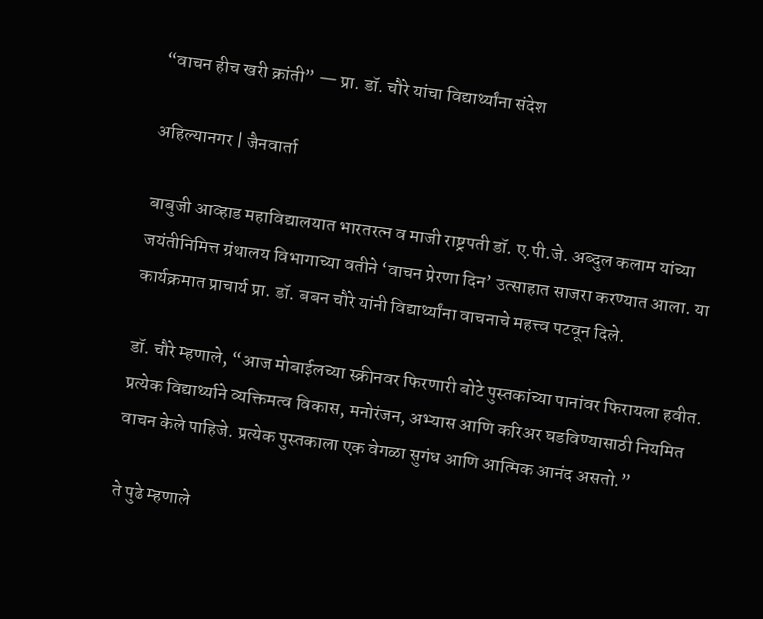“वाचन हीच खरी क्रांती” — प्रा. डॉ. चौरे यांचा विद्यार्थ्यांना संदेश

अहिल्यानगर | जैनवार्ता

बाबुजी आव्हाड महाविद्यालयात भारतरत्न व माजी राष्ट्रपती डॉ. ए.पी.जे. अब्दुल कलाम यांच्या जयंतीनिमित्त ग्रंथालय विभागाच्या वतीने ‘वाचन प्रेरणा दिन’ उत्साहात साजरा करण्यात आला. या कार्यक्रमात प्राचार्य प्रा. डॉ. बबन चौरे यांनी विद्यार्थ्यांना वाचनाचे महत्त्व पटवून दिले.

डॉ. चौरे म्हणाले, “आज मोबाईलच्या स्क्रीनवर फिरणारी बोटे पुस्तकांच्या पानांवर फिरायला हवीत. प्रत्येक विद्यार्थ्याने व्यक्तिमत्व विकास, मनोरंजन, अभ्यास आणि करिअर घडविण्यासाठी नियमित वाचन केले पाहिजे. प्रत्येक पुस्तकाला एक वेगळा सुगंध आणि आत्मिक आनंद असतो.”

ते पुढे म्हणाले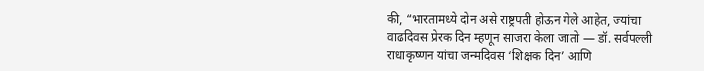की, “भारतामध्ये दोन असे राष्ट्रपती होऊन गेले आहेत, ज्यांचा वाढदिवस प्रेरक दिन म्हणून साजरा केला जातो — डॉ. सर्वपल्ली राधाकृष्णन यांचा जन्मदिवस ‘शिक्षक दिन’ आणि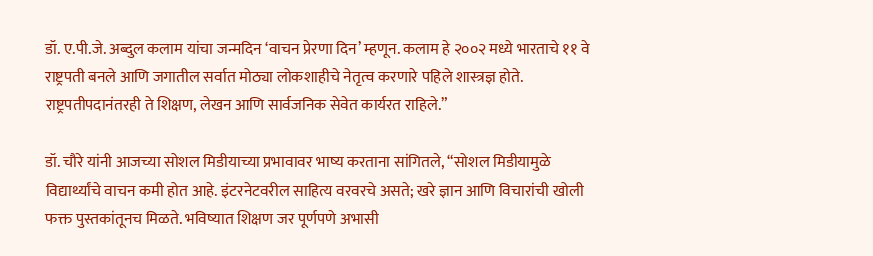डॉ. ए.पी.जे. अब्दुल कलाम यांचा जन्मदिन ‘वाचन प्रेरणा दिन’ म्हणून. कलाम हे २००२ मध्ये भारताचे ११ वे राष्ट्रपती बनले आणि जगातील सर्वात मोठ्या लोकशाहीचे नेतृत्व करणारे पहिले शास्त्रज्ञ होते. राष्ट्रपतीपदानंतरही ते शिक्षण, लेखन आणि सार्वजनिक सेवेत कार्यरत राहिले.”

डॉ. चौरे यांनी आजच्या सोशल मिडीयाच्या प्रभावावर भाष्य करताना सांगितले, “सोशल मिडीयामुळे विद्यार्थ्यांचे वाचन कमी होत आहे. इंटरनेटवरील साहित्य वरवरचे असते; खरे ज्ञान आणि विचारांची खोली फक्त पुस्तकांतूनच मिळते. भविष्यात शिक्षण जर पूर्णपणे अभासी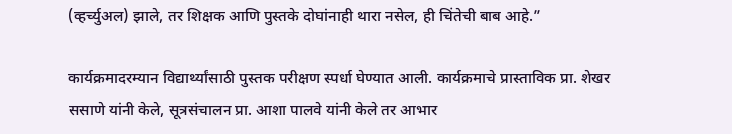(व्हर्च्युअल) झाले, तर शिक्षक आणि पुस्तके दोघांनाही थारा नसेल, ही चिंतेची बाब आहे.”

कार्यक्रमादरम्यान विद्यार्थ्यांसाठी पुस्तक परीक्षण स्पर्धा घेण्यात आली. कार्यक्रमाचे प्रास्ताविक प्रा. शेखर ससाणे यांनी केले, सूत्रसंचालन प्रा. आशा पालवे यांनी केले तर आभार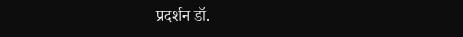प्रदर्शन डॉ.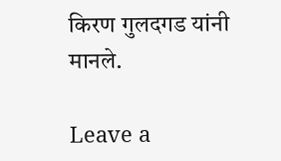किरण गुलदगड यांनी मानले.

Leave a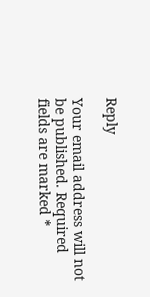Reply

Your email address will not be published. Required fields are marked *